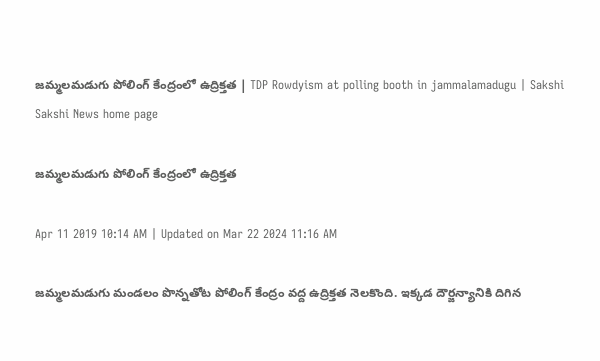జమ్మలమడుగు పోలింగ్ కేంద్రంలో ఉద్రిక్తత | TDP Rowdyism at polling booth in jammalamadugu | Sakshi
Sakshi News home page

జమ్మలమడుగు పోలింగ్ కేంద్రంలో ఉద్రిక్తత

Apr 11 2019 10:14 AM | Updated on Mar 22 2024 11:16 AM

జమ్మలమడుగు మండలం పొన్నతోట పోలింగ్‌ కేంద్రం వద్ద ఉద్రిక్తత నెలకొంది. ఇక్కడ దౌర్జన్యానికి దిగిన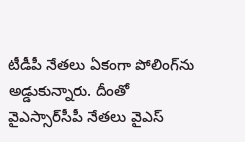టీడీపీ నేతలు ఏకంగా పోలింగ్‌ను అడ్డుకున్నారు. దీంతో వైఎస్సార్‌సీపీ నేతలు వైఎస్‌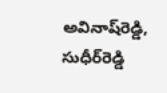అవినాష్‌రెడ్డి, సుధీర్‌రెడ్డి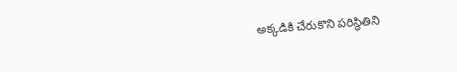అక్కడికి చేరుకొని పరిస్థితిని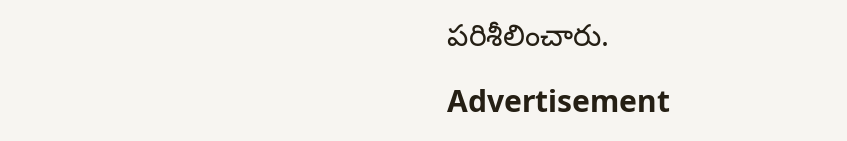పరిశీలించారు.

Advertisement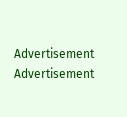Advertisement
Advertisement